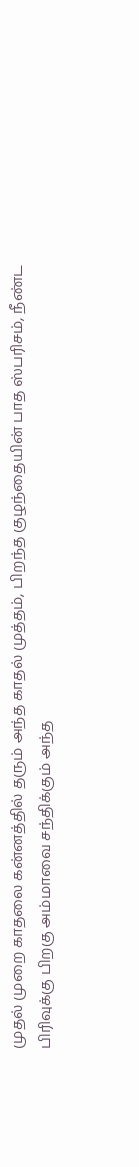முதல் முறை காதலை கன்னத்தில் தரும் அந்த காதல் முத்தம், பிறந்த குழந்தையின் பாத ஸ்பரிசம், நீண்ட பிரிவுக்கு பிறகு அம்மாவை சந்திக்கும் அந்த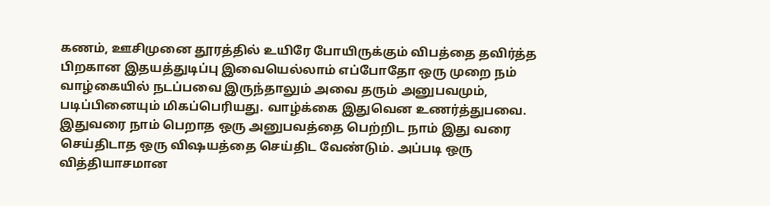கணம், ஊசிமுனை தூரத்தில் உயிரே போயிருக்கும் விபத்தை தவிர்த்த பிறகான இதயத்துடிப்பு இவையெல்லாம் எப்போதோ ஒரு முறை நம் வாழ்கையில் நடப்பவை இருந்தாலும் அவை தரும் அனுபவமும், படிப்பினையும் மிகப்பெரியது. வாழ்க்கை இதுவென உணர்த்துபவை.
இதுவரை நாம் பெறாத ஒரு அனுபவத்தை பெற்றிட நாம் இது வரை செய்திடாத ஒரு விஷயத்தை செய்திட வேண்டும். அப்படி ஒரு வித்தியாசமான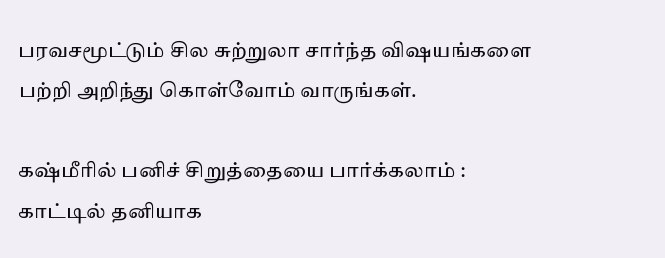பரவசமூட்டும் சில சுற்றுலா சார்ந்த விஷயங்களை பற்றி அறிந்து கொள்வோம் வாருங்கள்.

கஷ்மீரில் பனிச் சிறுத்தையை பார்க்கலாம் :
காட்டில் தனியாக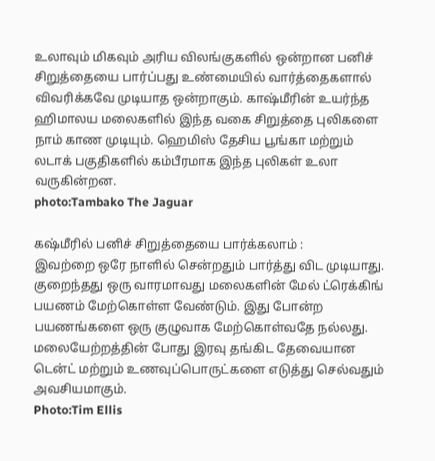உலாவும் மிகவும் அரிய விலங்குகளில் ஒன்றான பனிச் சிறுத்தையை பார்ப்பது உண்மையில் வார்த்தைகளால் விவரிக்கவே முடியாத ஒன்றாகும். காஷ்மீரின் உயர்ந்த ஹிமாலய மலைகளில் இந்த வகை சிறுத்தை புலிகளை நாம் காண முடியும். ஹெமிஸ் தேசிய பூங்கா மற்றும் லடாக் பகுதிகளில் கம்பீரமாக இந்த புலிகள் உலா வருகின்றன.
photo:Tambako The Jaguar

கஷ்மீரில் பனிச் சிறுத்தையை பார்க்கலாம் :
இவற்றை ஒரே நாளில் சென்றதும் பார்த்து விட முடியாது. குறைந்தது ஒரு வாரமாவது மலைகளின் மேல் ட்ரெக்கிங் பயணம் மேற்கொள்ள வேண்டும். இது போன்ற பயணங்களை ஒரு குழுவாக மேற்கொள்வதே நல்லது. மலையேற்றத்தின் போது இரவு தங்கிட தேவையான டென்ட் மற்றும் உணவுப்பொருட்களை எடுத்து செல்வதும் அவசியமாகும்.
Photo:Tim Ellis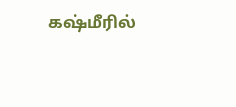கஷ்மீரில்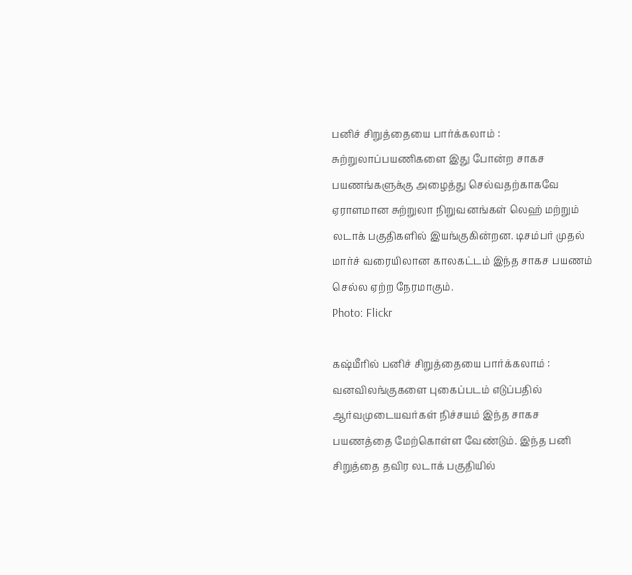பனிச் சிறுத்தையை பார்க்கலாம் :
சுற்றுலாப்பயணிகளை இது போன்ற சாகச பயணங்களுக்கு அழைத்து செல்வதற்காகவே ஏராளமான சுற்றுலா நிறுவனங்கள் லெஹ் மற்றும் லடாக் பகுதிகளில் இயங்குகின்றன. டிசம்பர் முதல் மார்ச் வரையிலான காலகட்டம் இந்த சாகச பயணம் செல்ல ஏற்ற நேரமாகும்.
Photo: Flickr

கஷ்மீரில் பனிச் சிறுத்தையை பார்க்கலாம் :
வனவிலங்குகளை புகைப்படம் எடுப்பதில் ஆர்வமுடையவர்கள் நிச்சயம் இந்த சாகச பயணத்தை மேற்கொள்ள வேண்டும். இந்த பனி சிறுத்தை தவிர லடாக் பகுதியில்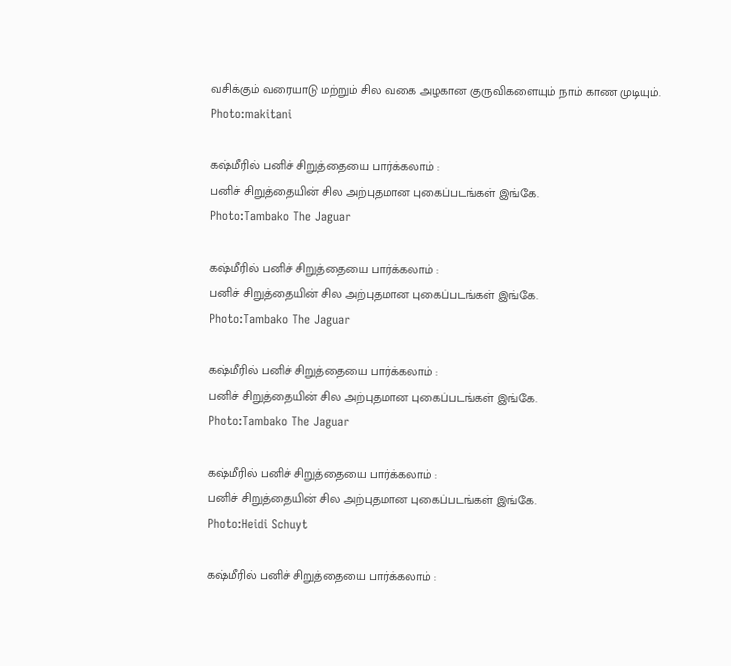வசிக்கும் வரையாடு மற்றும் சில வகை அழகான குருவிகளையும் நாம் காண முடியும்.
Photo:makitani

கஷ்மீரில் பனிச் சிறுத்தையை பார்க்கலாம் :
பனிச் சிறுத்தையின் சில அற்புதமான புகைப்படங்கள் இங்கே.
Photo:Tambako The Jaguar

கஷ்மீரில் பனிச் சிறுத்தையை பார்க்கலாம் :
பனிச் சிறுத்தையின் சில அற்புதமான புகைப்படங்கள் இங்கே.
Photo:Tambako The Jaguar

கஷ்மீரில் பனிச் சிறுத்தையை பார்க்கலாம் :
பனிச் சிறுத்தையின் சில அற்புதமான புகைப்படங்கள் இங்கே.
Photo:Tambako The Jaguar

கஷ்மீரில் பனிச் சிறுத்தையை பார்க்கலாம் :
பனிச் சிறுத்தையின் சில அற்புதமான புகைப்படங்கள் இங்கே.
Photo:Heidi Schuyt

கஷ்மீரில் பனிச் சிறுத்தையை பார்க்கலாம் :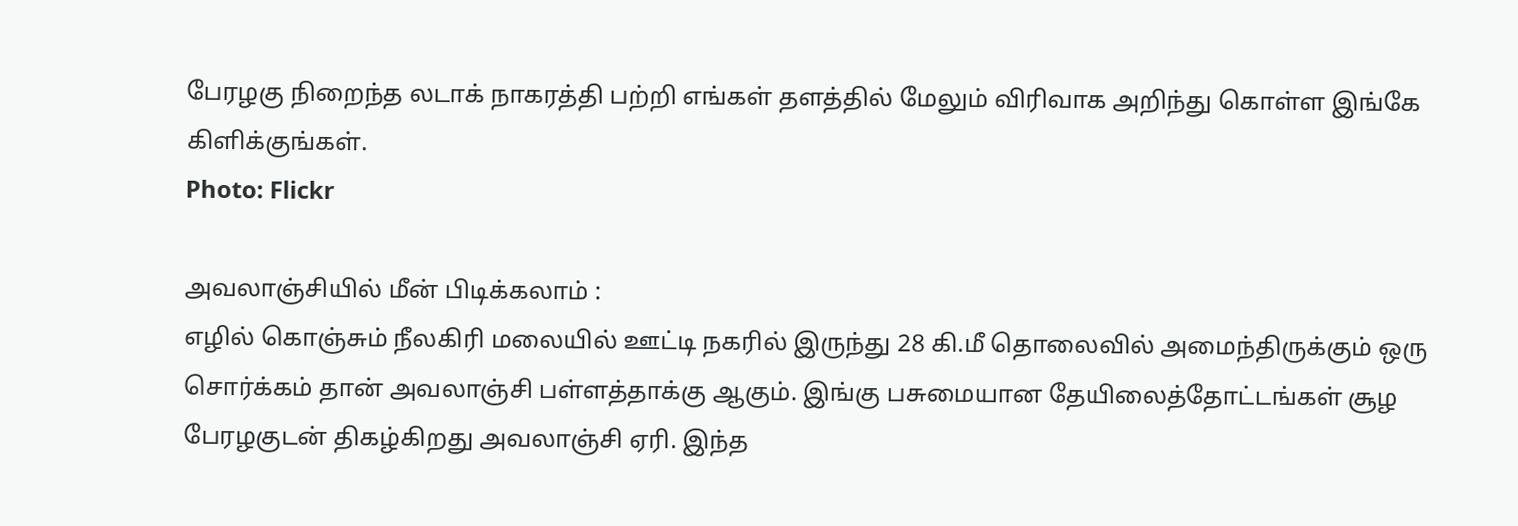பேரழகு நிறைந்த லடாக் நாகரத்தி பற்றி எங்கள் தளத்தில் மேலும் விரிவாக அறிந்து கொள்ள இங்கே கிளிக்குங்கள்.
Photo: Flickr

அவலாஞ்சியில் மீன் பிடிக்கலாம் :
எழில் கொஞ்சும் நீலகிரி மலையில் ஊட்டி நகரில் இருந்து 28 கி.மீ தொலைவில் அமைந்திருக்கும் ஒரு சொர்க்கம் தான் அவலாஞ்சி பள்ளத்தாக்கு ஆகும். இங்கு பசுமையான தேயிலைத்தோட்டங்கள் சூழ பேரழகுடன் திகழ்கிறது அவலாஞ்சி ஏரி. இந்த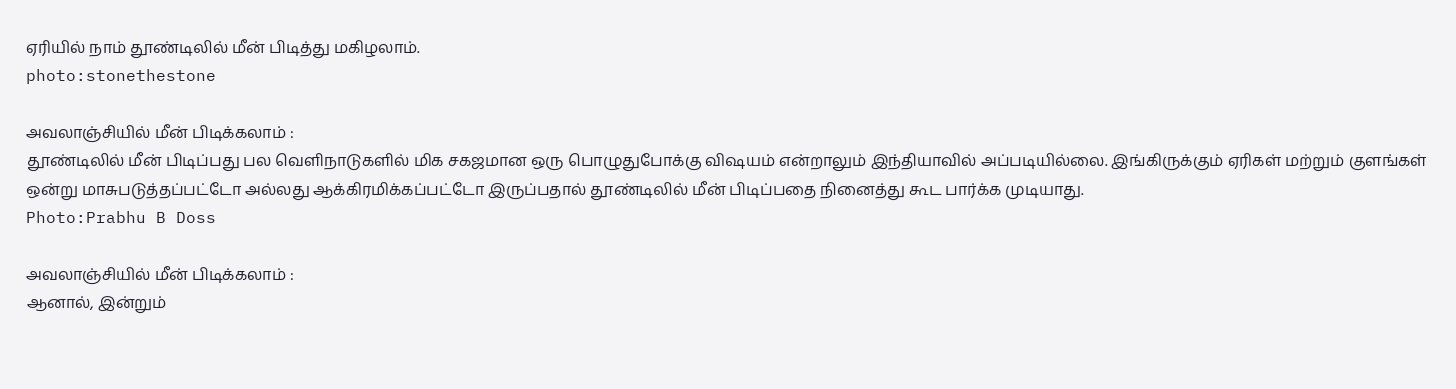ஏரியில் நாம் தூண்டிலில் மீன் பிடித்து மகிழலாம்.
photo:stonethestone

அவலாஞ்சியில் மீன் பிடிக்கலாம் :
தூண்டிலில் மீன் பிடிப்பது பல வெளிநாடுகளில் மிக சகஜமான ஒரு பொழுதுபோக்கு விஷயம் என்றாலும் இந்தியாவில் அப்படியில்லை. இங்கிருக்கும் ஏரிகள் மற்றும் குளங்கள் ஒன்று மாசுபடுத்தப்பட்டோ அல்லது ஆக்கிரமிக்கப்பட்டோ இருப்பதால் தூண்டிலில் மீன் பிடிப்பதை நினைத்து கூட பார்க்க முடியாது.
Photo:Prabhu B Doss

அவலாஞ்சியில் மீன் பிடிக்கலாம் :
ஆனால், இன்றும்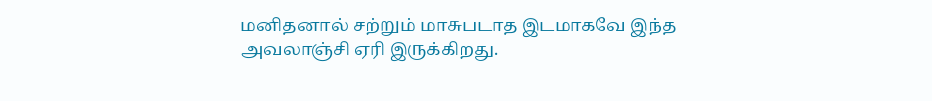மனிதனால் சற்றும் மாசுபடாத இடமாகவே இந்த அவலாஞ்சி ஏரி இருக்கிறது.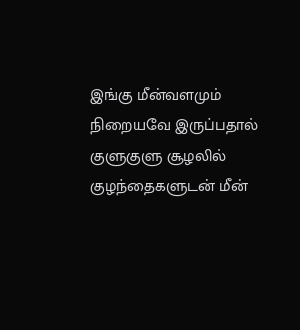இங்கு மீன்வளமும் நிறையவே இருப்பதால் குளுகுளு சூழலில் குழந்தைகளுடன் மீன்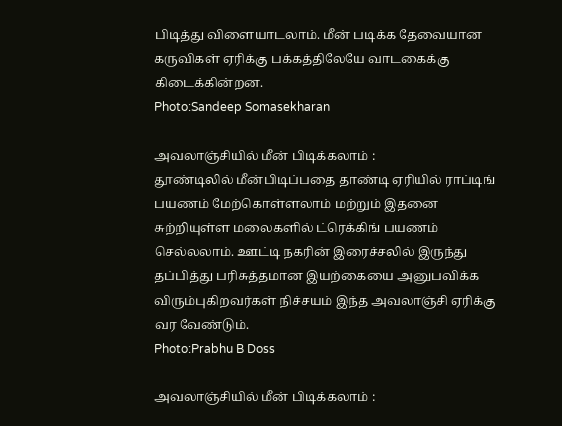பிடித்து விளையாடலாம். மீன் படிக்க தேவையான கருவிகள் ஏரிக்கு பக்கத்திலேயே வாடகைக்கு கிடைக்கின்றன.
Photo:Sandeep Somasekharan

அவலாஞ்சியில் மீன் பிடிக்கலாம் :
தூண்டிலில் மீன்பிடிப்பதை தாண்டி ஏரியில் ராப்டிங் பயணம் மேற்கொள்ளலாம் மற்றும் இதனை சுற்றியுள்ள மலைகளில் ட்ரெக்கிங் பயணம் செல்லலாம். ஊட்டி நகரின் இரைச்சலில் இருந்து தப்பித்து பரிசுத்தமான இயற்கையை அனுபவிக்க விரும்புகிறவர்கள் நிச்சயம் இந்த அவலாஞ்சி ஏரிக்கு வர வேண்டும்.
Photo:Prabhu B Doss

அவலாஞ்சியில் மீன் பிடிக்கலாம் :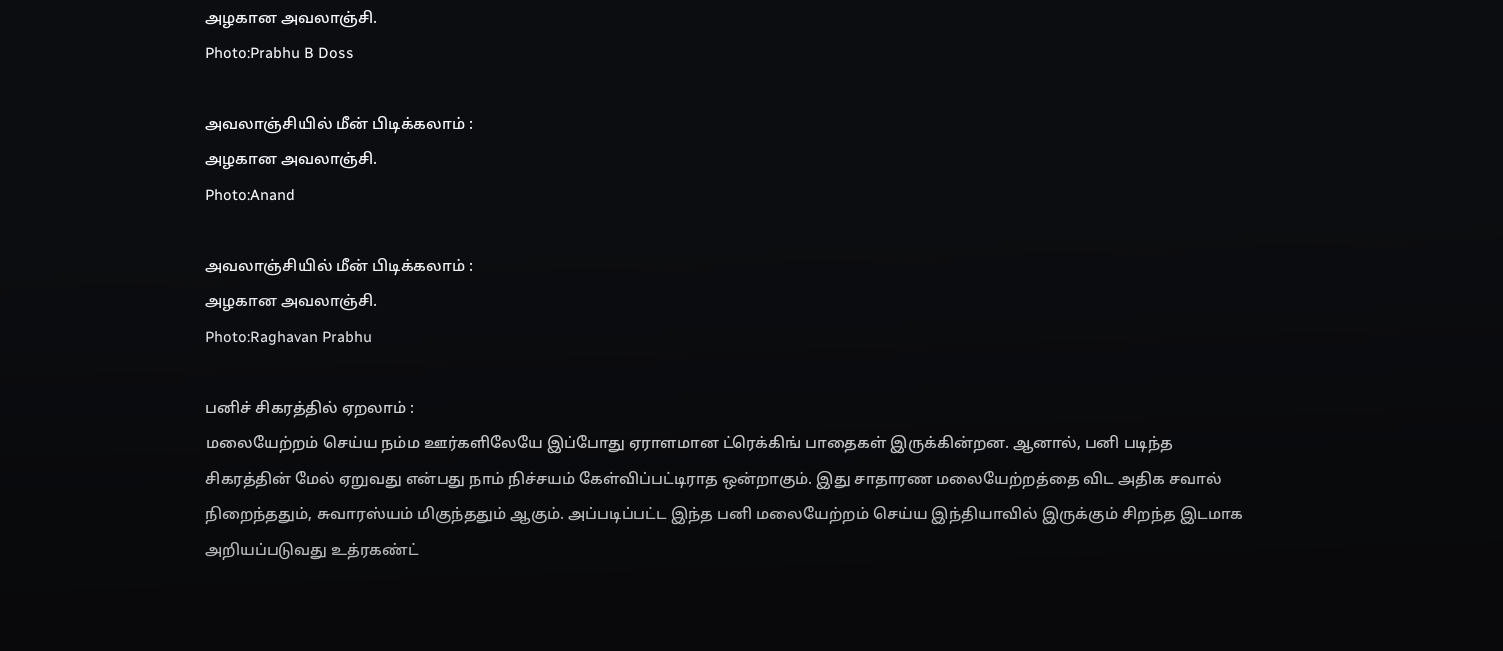அழகான அவலாஞ்சி.
Photo:Prabhu B Doss

அவலாஞ்சியில் மீன் பிடிக்கலாம் :
அழகான அவலாஞ்சி.
Photo:Anand

அவலாஞ்சியில் மீன் பிடிக்கலாம் :
அழகான அவலாஞ்சி.
Photo:Raghavan Prabhu

பனிச் சிகரத்தில் ஏறலாம் :
மலையேற்றம் செய்ய நம்ம ஊர்களிலேயே இப்போது ஏராளமான ட்ரெக்கிங் பாதைகள் இருக்கின்றன. ஆனால், பனி படிந்த சிகரத்தின் மேல் ஏறுவது என்பது நாம் நிச்சயம் கேள்விப்பட்டிராத ஒன்றாகும். இது சாதாரண மலையேற்றத்தை விட அதிக சவால் நிறைந்ததும், சுவாரஸ்யம் மிகுந்ததும் ஆகும். அப்படிப்பட்ட இந்த பனி மலையேற்றம் செய்ய இந்தியாவில் இருக்கும் சிறந்த இடமாக அறியப்படுவது உத்ரகண்ட்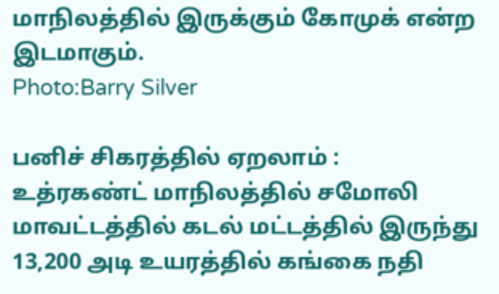மாநிலத்தில் இருக்கும் கோமுக் என்ற இடமாகும்.
Photo:Barry Silver

பனிச் சிகரத்தில் ஏறலாம் :
உத்ரகண்ட் மாநிலத்தில் சமோலி மாவட்டத்தில் கடல் மட்டத்தில் இருந்து 13,200 அடி உயரத்தில் கங்கை நதி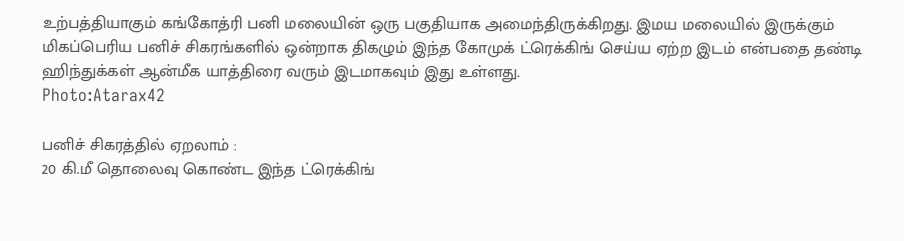உற்பத்தியாகும் கங்கோத்ரி பனி மலையின் ஒரு பகுதியாக அமைந்திருக்கிறது. இமய மலையில் இருக்கும் மிகப்பெரிய பனிச் சிகரங்களில் ஒன்றாக திகழும் இந்த கோமுக் ட்ரெக்கிங் செய்ய ஏற்ற இடம் என்பதை தண்டி ஹிந்துக்கள் ஆன்மீக யாத்திரை வரும் இடமாகவும் இது உள்ளது.
Photo:Atarax42

பனிச் சிகரத்தில் ஏறலாம் :
20 கி.மீ தொலைவு கொண்ட இந்த ட்ரெக்கிங்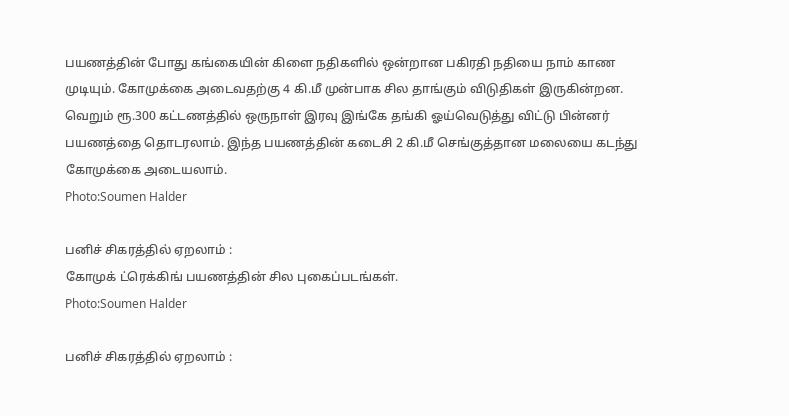பயணத்தின் போது கங்கையின் கிளை நதிகளில் ஒன்றான பகிரதி நதியை நாம் காண முடியும். கோமுக்கை அடைவதற்கு 4 கி.மீ முன்பாக சில தாங்கும் விடுதிகள் இருகின்றன. வெறும் ரூ.300 கட்டணத்தில் ஒருநாள் இரவு இங்கே தங்கி ஓய்வெடுத்து விட்டு பின்னர் பயணத்தை தொடரலாம். இந்த பயணத்தின் கடைசி 2 கி.மீ செங்குத்தான மலையை கடந்து கோமுக்கை அடையலாம்.
Photo:Soumen Halder

பனிச் சிகரத்தில் ஏறலாம் :
கோமுக் ட்ரெக்கிங் பயணத்தின் சில புகைப்படங்கள்.
Photo:Soumen Halder

பனிச் சிகரத்தில் ஏறலாம் :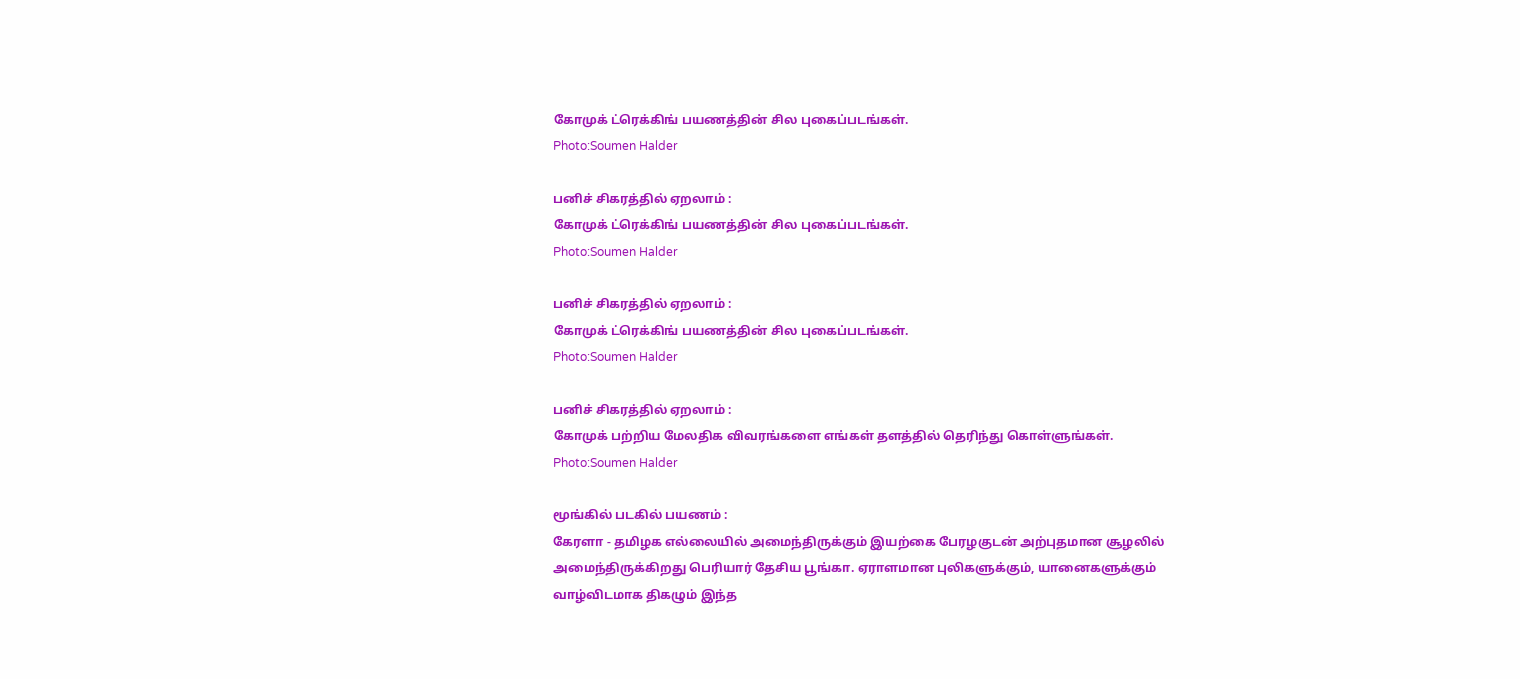கோமுக் ட்ரெக்கிங் பயணத்தின் சில புகைப்படங்கள்.
Photo:Soumen Halder

பனிச் சிகரத்தில் ஏறலாம் :
கோமுக் ட்ரெக்கிங் பயணத்தின் சில புகைப்படங்கள்.
Photo:Soumen Halder

பனிச் சிகரத்தில் ஏறலாம் :
கோமுக் ட்ரெக்கிங் பயணத்தின் சில புகைப்படங்கள்.
Photo:Soumen Halder

பனிச் சிகரத்தில் ஏறலாம் :
கோமுக் பற்றிய மேலதிக விவரங்களை எங்கள் தளத்தில் தெரிந்து கொள்ளுங்கள்.
Photo:Soumen Halder

மூங்கில் படகில் பயணம் :
கேரளா - தமிழக எல்லையில் அமைந்திருக்கும் இயற்கை பேரழகுடன் அற்புதமான சூழலில் அமைந்திருக்கிறது பெரியார் தேசிய பூங்கா. ஏராளமான புலிகளுக்கும், யானைகளுக்கும் வாழ்விடமாக திகழும் இந்த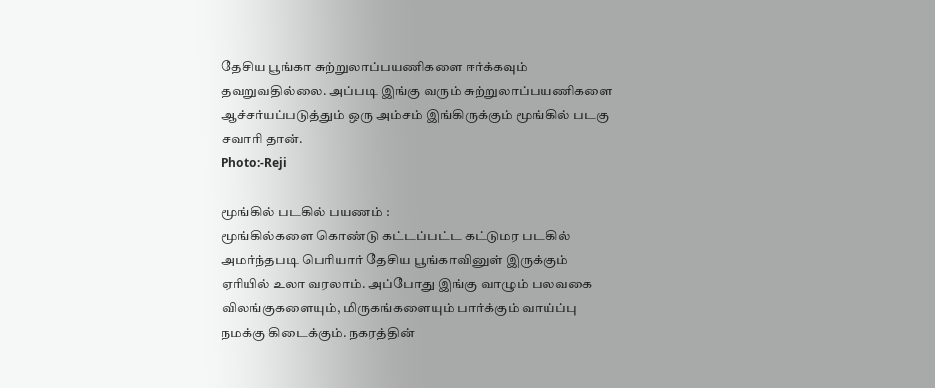தேசிய பூங்கா சுற்றுலாப்பயணிகளை ஈர்க்கவும் தவறுவதில்லை. அப்படி இங்கு வரும் சுற்றுலாப்பயணிகளை ஆச்சர்யப்படுத்தும் ஒரு அம்சம் இங்கிருக்கும் மூங்கில் படகு சவாரி தான்.
Photo:-Reji

மூங்கில் படகில் பயணம் :
மூங்கில்களை கொண்டு கட்டப்பட்ட கட்டுமர படகில் அமர்ந்தபடி பெரியார் தேசிய பூங்காவினுள் இருக்கும் ஏரியில் உலா வரலாம். அப்போது இங்கு வாழும் பலவகை விலங்குகளையும், மிருகங்களையும் பார்க்கும் வாய்ப்பு நமக்கு கிடைக்கும். நகரத்தின்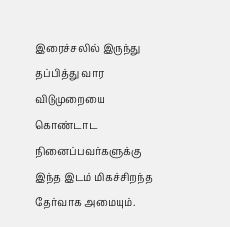இரைச்சலில் இருந்து தப்பித்து வார விடுமுறையை கொண்டாட நினைப்பவர்களுக்கு இந்த இடம் மிகச்சிறந்த தேர்வாக அமையும்.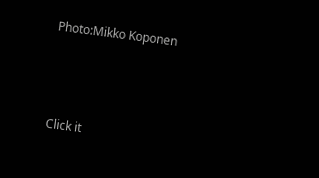Photo:Mikko Koponen



Click it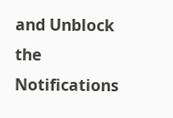and Unblock the Notifications